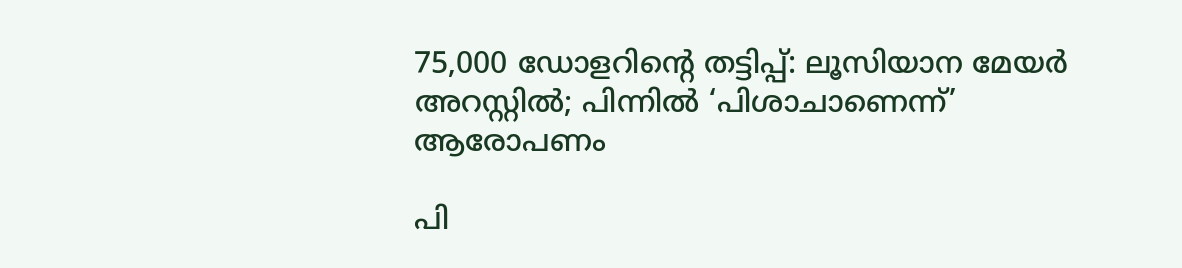75,000 ഡോളറിന്റെ തട്ടിപ്പ്: ലൂസിയാന മേയർ അറസ്റ്റിൽ; പിന്നിൽ ‘പിശാചാണെന്ന്’ ആരോപണം

പി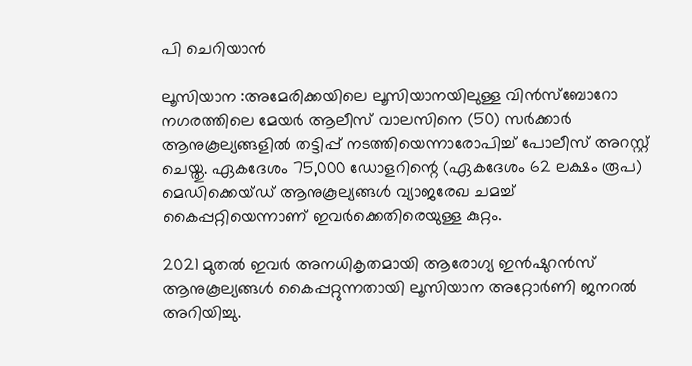പി ചെറിയാൻ

ലൂസിയാന :അമേരിക്കയിലെ ലൂസിയാനയിലുള്ള വിൻസ്‌ബോറോ നഗരത്തിലെ മേയർ ആലീസ് വാലസിനെ (50) സർക്കാർ ആനുകൂല്യങ്ങളിൽ തട്ടിപ്പ് നടത്തിയെന്നാരോപിച്ച് പോലീസ് അറസ്റ്റ് ചെയ്തു. ഏകദേശം 75,000 ഡോളറിന്റെ (ഏകദേശം 62 ലക്ഷം രൂപ) മെഡിക്കെയ്ഡ് ആനുകൂല്യങ്ങൾ വ്യാജരേഖ ചമച്ച് കൈപ്പറ്റിയെന്നാണ് ഇവർക്കെതിരെയുള്ള കുറ്റം.

2021 മുതൽ ഇവർ അനധികൃതമായി ആരോഗ്യ ഇൻഷുറൻസ് ആനുകൂല്യങ്ങൾ കൈപ്പറ്റുന്നതായി ലൂസിയാന അറ്റോർണി ജനറൽ അറിയിച്ചു.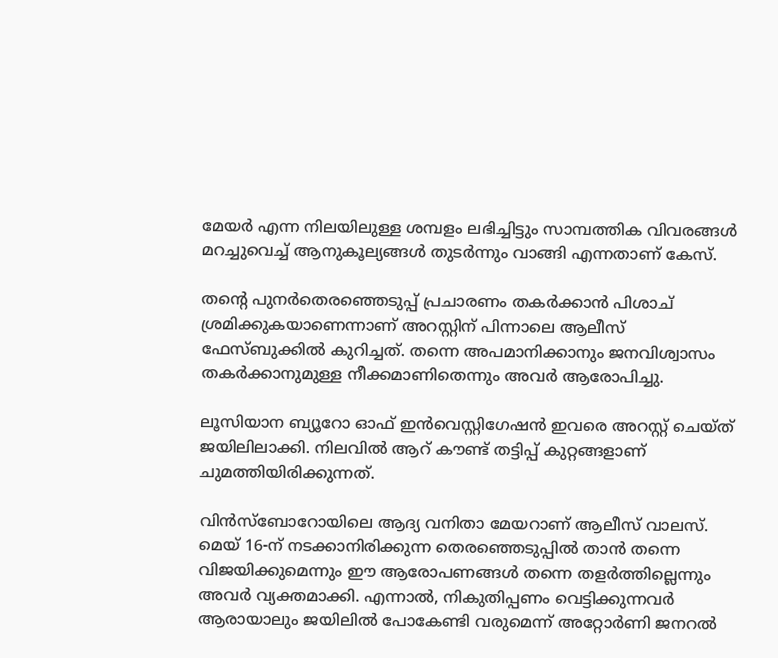മേയർ എന്ന നിലയിലുള്ള ശമ്പളം ലഭിച്ചിട്ടും സാമ്പത്തിക വിവരങ്ങൾ മറച്ചുവെച്ച് ആനുകൂല്യങ്ങൾ തുടർന്നും വാങ്ങി എന്നതാണ് കേസ്.

തന്റെ പുനർതെരഞ്ഞെടുപ്പ് പ്രചാരണം തകർക്കാൻ പിശാച് ശ്രമിക്കുകയാണെന്നാണ് അറസ്റ്റിന് പിന്നാലെ ആലീസ് ഫേസ്ബുക്കിൽ കുറിച്ചത്. തന്നെ അപമാനിക്കാനും ജനവിശ്വാസം തകർക്കാനുമുള്ള നീക്കമാണിതെന്നും അവർ ആരോപിച്ചു.

ലൂസിയാന ബ്യൂറോ ഓഫ് ഇൻവെസ്റ്റിഗേഷൻ ഇവരെ അറസ്റ്റ് ചെയ്ത് ജയിലിലാക്കി. നിലവിൽ ആറ് കൗണ്ട് തട്ടിപ്പ് കുറ്റങ്ങളാണ് ചുമത്തിയിരിക്കുന്നത്.

വിൻസ്‌ബോറോയിലെ ആദ്യ വനിതാ മേയറാണ് ആലീസ് വാലസ്. മെയ് 16-ന് നടക്കാനിരിക്കുന്ന തെരഞ്ഞെടുപ്പിൽ താൻ തന്നെ വിജയിക്കുമെന്നും ഈ ആരോപണങ്ങൾ തന്നെ തളർത്തില്ലെന്നും അവർ വ്യക്തമാക്കി. എന്നാൽ, നികുതിപ്പണം വെട്ടിക്കുന്നവർ ആരായാലും ജയിലിൽ പോകേണ്ടി വരുമെന്ന് അറ്റോർണി ജനറൽ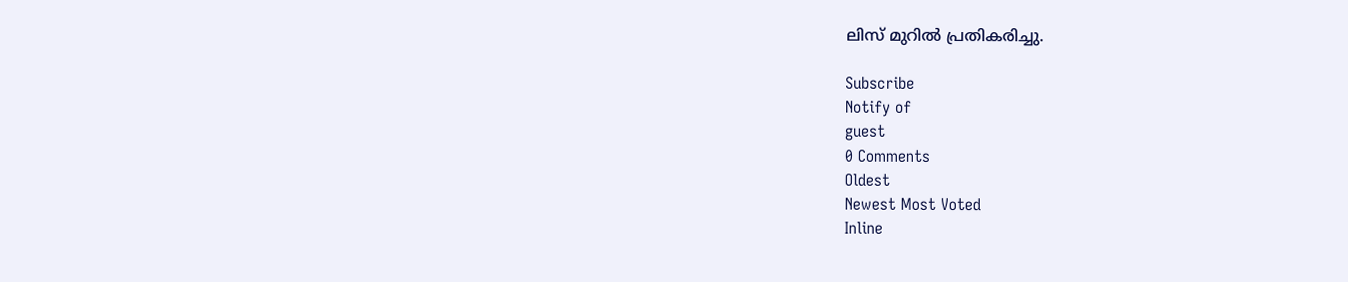ലിസ് മുറിൽ പ്രതികരിച്ചു.

Subscribe
Notify of
guest
0 Comments
Oldest
Newest Most Voted
Inline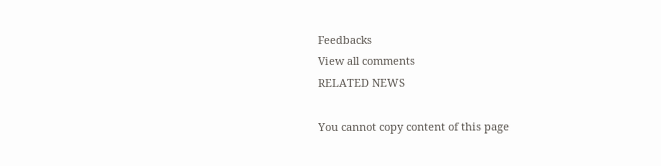Feedbacks
View all comments
RELATED NEWS

You cannot copy content of this page